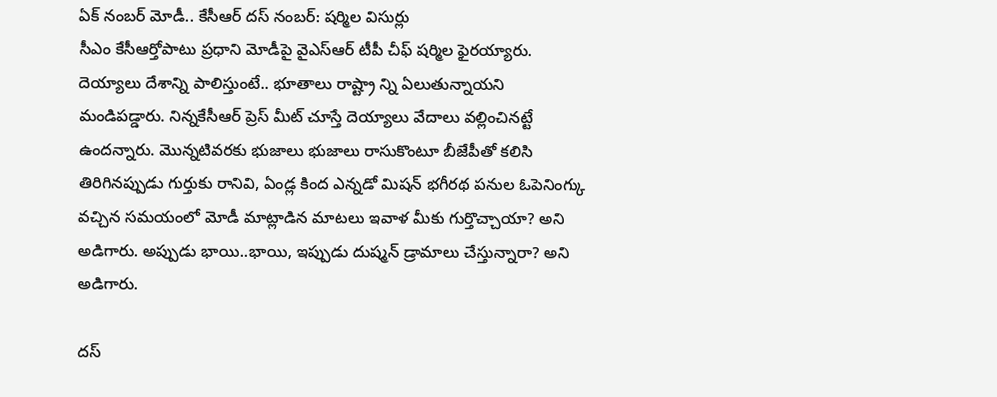ఏక్ నంబర్ మోడీ.. కేసీఆర్ దస్ నంబర్: షర్మిల విసుర్లు
సీఎం కేసీఆర్తోపాటు ప్రధాని మోడీపై వైఎస్ఆర్ టీపీ చీఫ్ షర్మిల ఫైరయ్యారు. దెయ్యాలు దేశాన్ని పాలిస్తుంటే.. భూతాలు రాష్ట్రా న్ని ఏలుతున్నాయని మండిపడ్డారు. నిన్నకేసీఆర్ ప్రెస్ మీట్ చూస్తే దెయ్యాలు వేదాలు వల్లించినట్టే ఉందన్నారు. మొన్నటివరకు భుజాలు భుజాలు రాసుకొంటూ బీజేపీతో కలిసి తిరిగినప్పుడు గుర్తుకు రానివి, ఏండ్ల కింద ఎన్నడో మిషన్ భగీరథ పనుల ఓపెనింగ్కు వచ్చిన సమయంలో మోడీ మాట్లాడిన మాటలు ఇవాళ మీకు గుర్తొచ్చాయా? అని అడిగారు. అప్పుడు భాయి..భాయి, ఇప్పుడు దుష్మన్ డ్రామాలు చేస్తున్నారా? అని అడిగారు.

దస్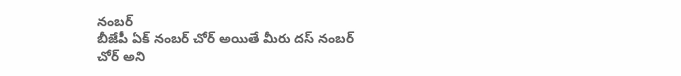నంబర్
బీజేపీ ఏక్ నంబర్ చోర్ అయితే మీరు దస్ నంబర్ చోర్ అని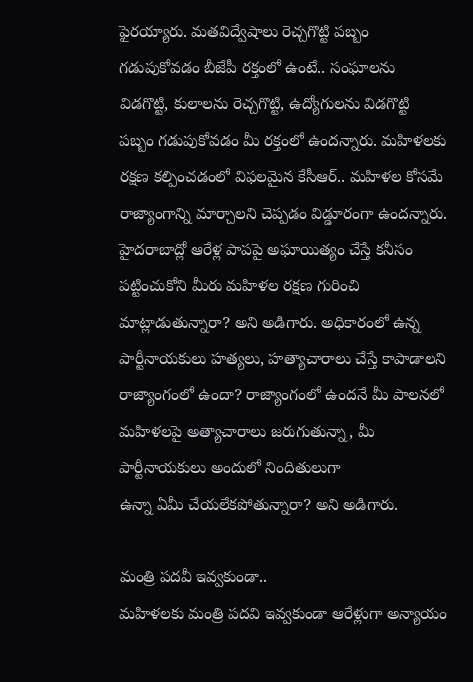ఫైరయ్యారు. మతవిద్వేషాలు రెచ్చగొట్టి పబ్బం గడుపుకోవడం బీజేపీ రక్తంలో ఉంటే.. సంఘాలను విడగొట్టి, కులాలను రెచ్చగొట్టి, ఉద్యోగులను విడగొట్టి పబ్బం గడుపుకోవడం మీ రక్తంలో ఉందన్నారు. మహిళలకు రక్షణ కల్పించడంలో విఫలమైన కేసీఆర్.. మహిళల కోసమే రాజ్యాంగాన్ని మార్చాలని చెప్పడం విడ్డూరంగా ఉందన్నారు. హైదరాబాద్లో ఆరేళ్ల పాపపై అఘాయిత్యం చేస్తే కనీసం పట్టించుకోని మీరు మహిళల రక్షణ గురించి మాట్లాడుతున్నారా? అని అడిగారు. అధికారంలో ఉన్న పార్టీనాయకులు హత్యలు, హత్యాచారాలు చేస్తే కాపాడాలని రాజ్యాంగంలో ఉందా? రాజ్యాంగంలో ఉందనే మీ పాలనలో మహిళలపై అత్యాచారాలు జరుగుతున్నా, మీ పార్టీనాయకులు అందులో నిందితులుగా
ఉన్నా ఏమీ చేయలేకపోతున్నారా? అని అడిగారు.

మంత్రి పదవీ ఇవ్వకుండా..
మహిళలకు మంత్రి పదవి ఇవ్వకుండా ఆరేళ్లుగా అన్యాయం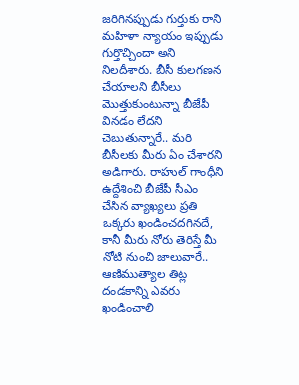జరిగినప్పుడు గుర్తుకు రాని మహిళా న్యాయం ఇప్పుడు గుర్తొచ్చిందా అని నిలదీశారు. బీసీ కులగణన చేయాలని బీసీలు మొత్తుకుంటున్నా బీజేపీ వినడం లేదని చెబుతున్నారే.. మరి బీసీలకు మీరు ఏం చేశారని అడిగారు. రాహుల్ గాంధీని ఉద్దేశించి బీజేపీ సీఎం
చేసిన వ్యాఖ్యలు ప్రతి ఒక్కరు ఖండించదగినదే, కానీ మీరు నోరు తెరిస్తే మీ నోటి నుంచి జాలువారే.. ఆణిముత్యాల తిట్ల దండకాన్ని ఎవరు ఖండించాలి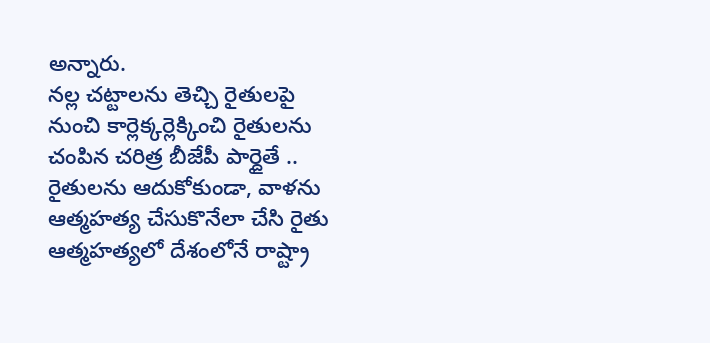అన్నారు.
నల్ల చట్టాలను తెచ్చి రైతులపై నుంచి కార్లెక్కర్లెక్కించి రైతులను చంపిన చరిత్ర బీజేపీ పార్దైతే .. రైతులను ఆదుకోకుండా, వాళను ఆత్మహత్య చేసుకొనేలా చేసి రైతు ఆత్మహత్యలో దేశంలోనే రాష్ట్రా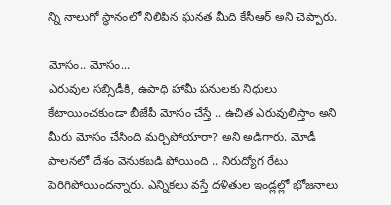న్ని నాలుగో స్థానంలో నిలిపిన ఘనత మీది కేసీఆర్ అని చెప్పారు.

మోసం.. మోసం...
ఎరువుల సబ్సిడీకి, ఉపాధి హామీ పనులకు నిధులు కేటాయించకుండా బీజేపీ మోసం చేస్తే .. ఉచిత ఎరువులిస్తాం అని మీరు మోసం చేసింది మర్చిపోయారా? అని అడిగారు. మోడీ పాలనలో దేశం వెనుకబడి పోయింది .. నిరుద్యోగ రేటు పెరిగిపోయిందన్నారు. ఎన్నికలు వస్తే దళితుల ఇండ్లల్లో భోజనాలు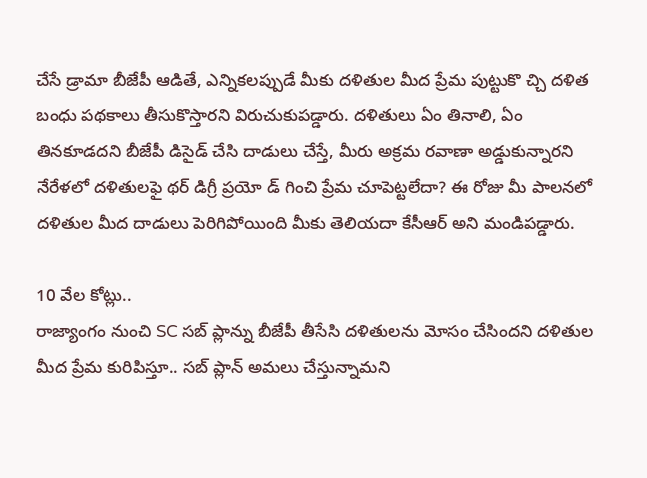చేసే డ్రామా బీజేపీ ఆడితే, ఎన్నికలప్పుడే మీకు దళితుల మీద ప్రేమ పుట్టుకొ చ్చి దళిత బంధు పథకాలు తీసుకొస్తారని విరుచుకుపడ్డారు. దళితులు ఏం తినాలి, ఏం తినకూడదని బీజేపీ డిసైడ్ చేసి దాడులు చేస్తే, మీరు అక్రమ రవాణా అడ్డుకున్నారని నేరేళలో దళితులఫై థర్ డిగ్రీ ప్రయో డ్ గించి ప్రేమ చూపెట్టలేదా? ఈ రోజు మీ పాలనలో దళితుల మీద దాడులు పెరిగిపోయింది మీకు తెలియదా కేసీఆర్ అని మండిపడ్డారు.

10 వేల కోట్లు..
రాజ్యాంగం నుంచి SC సబ్ ప్లాన్ను బీజేపీ తీసేసి దళితులను మోసం చేసిందని దళితుల మీద ప్రేమ కురిపిస్తూ.. సబ్ ప్లాన్ అమలు చేస్తున్నామని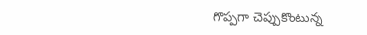గొప్పగా చెప్పుకొంటున్న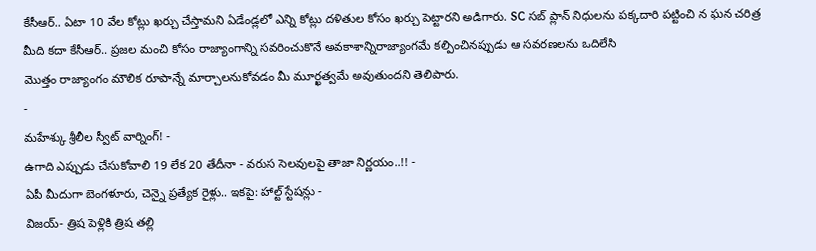కేసీఆర్.. ఏటా 10 వేల కోట్లు ఖర్చు చేస్తామని ఏడేండ్లలో ఎన్ని కోట్లు దళితుల కోసం ఖర్చు పెట్టారని అడిగారు. SC సబ్ ప్లాన్ నిధులను పక్కదారి పట్టించి న ఘన చరిత్ర మీది కదా కేసీఆర్.. ప్రజల మంచి కోసం రాజ్యాంగాన్ని సవరించుకొనే అవకాశాన్నిరాజ్యాంగమే కల్పించినప్పుడు ఆ సవరణలను ఒదిలేసి
మొత్తం రాజ్యాంగం మౌలిక రూపాన్నే మార్చాలనుకోవడం మీ మూర్ఖత్వమే అవుతుందని తెలిపారు.
-
మహేశ్కు శ్రీలీల స్వీట్ వార్నింగ్! -
ఉగాది ఎప్పుడు చేసుకోవాలి 19 లేక 20 తేదీనా - వరుస సెలవులపై తాజా నిర్ణయం..!! -
ఏపీ మీదుగా బెంగళూరు, చెన్నై ప్రత్యేక రైళ్లు.. ఇకపై: హాల్ట్ స్టేషన్లు -
విజయ్- త్రిష పెళ్లికి త్రిష తల్లి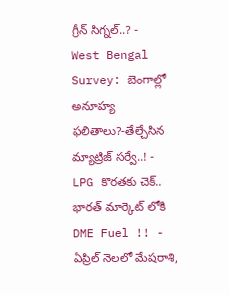గ్రీన్ సిగ్నల్..? -
West Bengal Survey: బెంగాల్లో అనూహ్య ఫలితాలు?-తేల్చేసిన మ్యాట్రిజ్ సర్వే..! -
LPG కొరతకు చెక్.. భారత్ మార్కెట్ లోకి DME Fuel !! -
ఏప్రిల్ నెలలో మేషరాశి,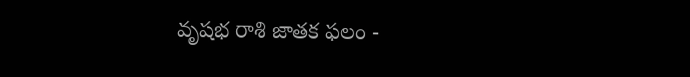వృషభ రాశి జాతక ఫలం -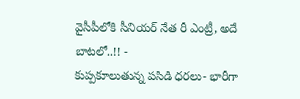వైసీపీలోకి సీనియర్ నేత రీ ఎంట్రీ, అదే బాటలో..!! -
కుప్పకూలుతున్న పసిడి ధరలు- భారీగా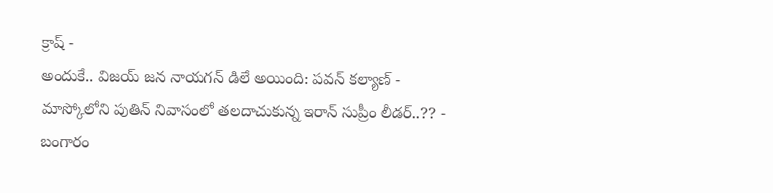క్రాష్ -
అందుకే.. విజయ్ జన నాయగన్ డిలే అయింది: పవన్ కల్యాణ్ -
మాస్కోలోని పుతిన్ నివాసంలో తలదాచుకున్న ఇరాన్ సుప్రీం లీడర్..?? -
బంగారం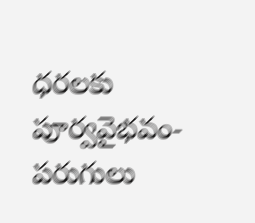ధరలకు పూర్వవైభవం- పరుగులు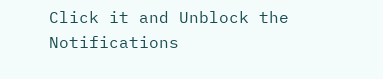Click it and Unblock the Notifications